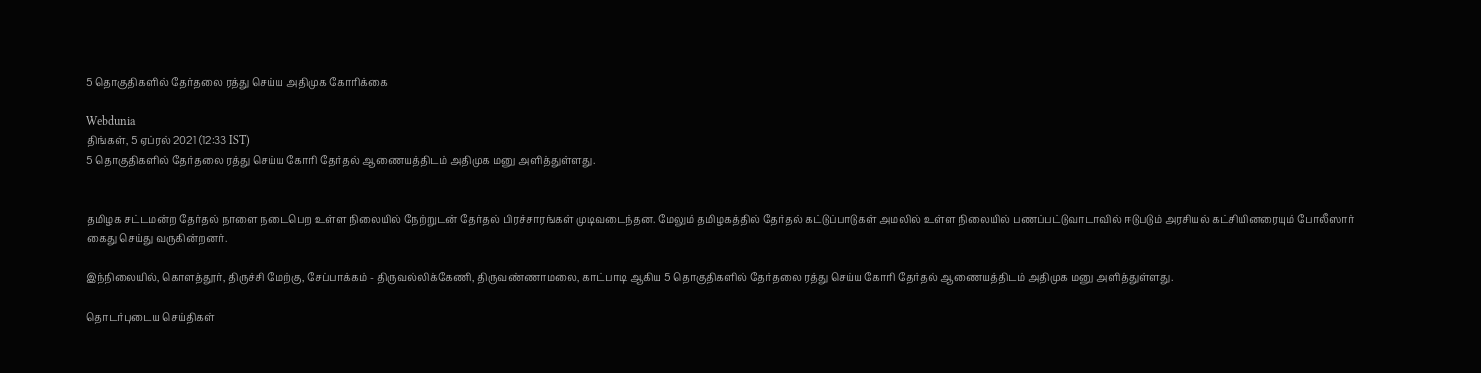5 தொகுதிகளில் தேர்தலை ரத்து செய்ய அதிமுக கோரிக்கை

Webdunia
திங்கள், 5 ஏப்ரல் 2021 (12:33 IST)
5 தொகுதிகளில் தேர்தலை ரத்து செய்ய கோரி தேர்தல் ஆணையத்திடம் அதிமுக மனு அளித்துள்ளது.


தமிழக சட்டமன்ற தேர்தல் நாளை நடைபெற உள்ள நிலையில் நேற்றுடன் தேர்தல் பிரச்சாரங்கள் முடிவடைந்தன. மேலும் தமிழகத்தில் தேர்தல் கட்டுப்பாடுகள் அமலில் உள்ள நிலையில் பணப்பட்டுவாடாவில் ஈடுபடும் அரசியல் கட்சியினரையும் போலீஸார் கைது செய்து வருகின்றனர்.

இந்நிலையில், கொளத்தூர், திருச்சி மேற்கு, சேப்பாக்கம் - திருவல்லிக்கேணி, திருவண்ணாமலை, காட்பாடி ஆகிய 5 தொகுதிகளில் தேர்தலை ரத்து செய்ய கோரி தேர்தல் ஆணையத்திடம் அதிமுக மனு அளித்துள்ளது.

தொடர்புடைய செய்திகள்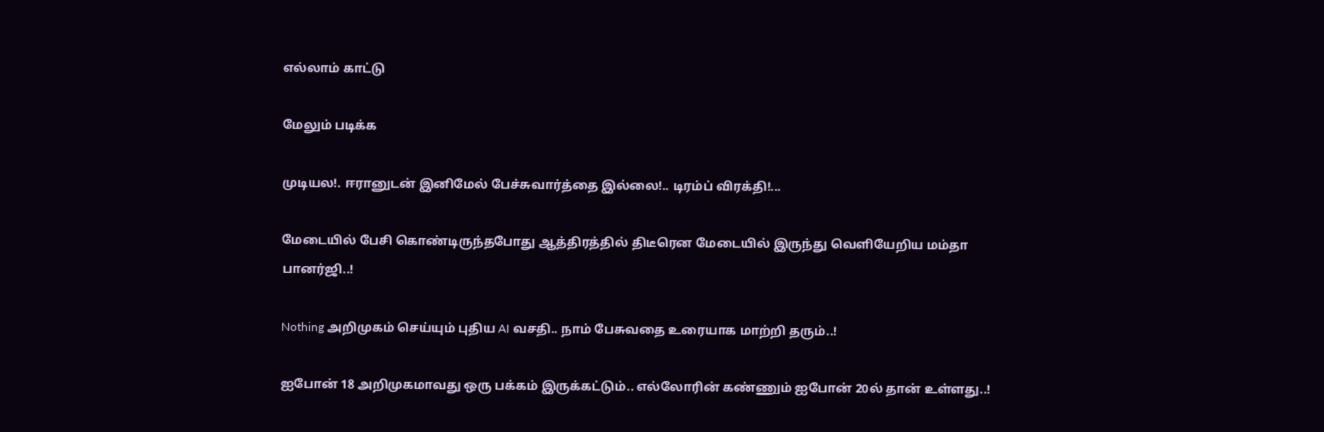எல்லாம் காட்டு

மேலும் படிக்க

முடியல!. ஈரானுடன் இனிமேல் பேச்சுவார்த்தை இல்லை!.. டிரம்ப் விரக்தி!...

மேடையில் பேசி கொண்டிருந்தபோது ஆத்திரத்தில் திடீரென மேடையில் இருந்து வெளியேறிய மம்தா பானர்ஜி..!

Nothing அறிமுகம் செய்யும் புதிய AI வசதி.. நாம் பேசுவதை உரையாக மாற்றி தரும்..!

ஐபோன் 18 அறிமுகமாவது ஒரு பக்கம் இருக்கட்டும்.. எல்லோரின் கண்ணும் ஐபோன் 20ல் தான் உள்ளது..!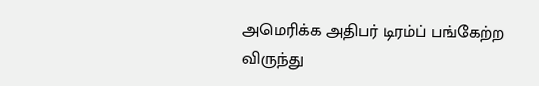அமெரிக்க அதிபர் டிரம்ப் பங்கேற்ற விருந்து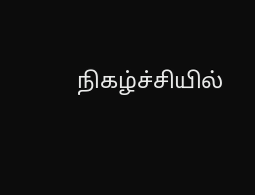நிகழ்ச்சியில்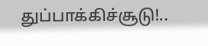துப்பாக்கிச்சூடு!..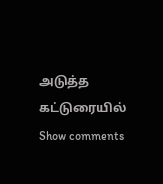அடுத்த கட்டுரையில்
Show comments